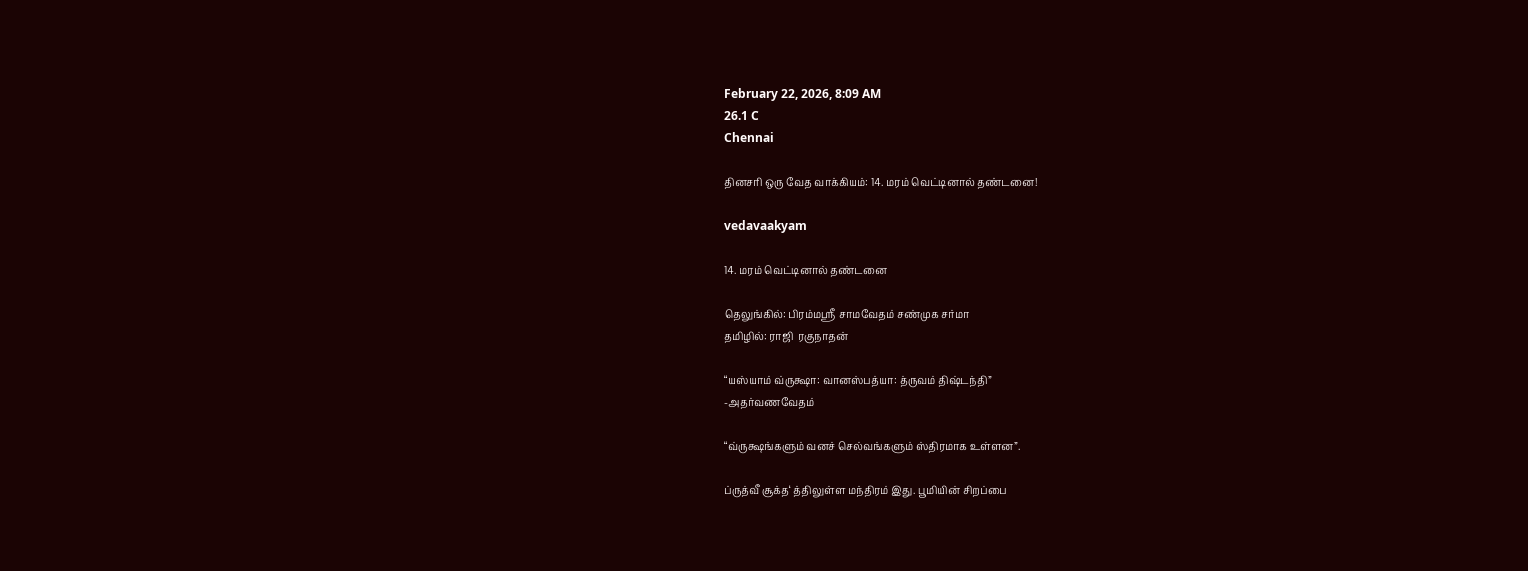February 22, 2026, 8:09 AM
26.1 C
Chennai

தினசரி ஒரு வேத வாக்கியம்: 14. மரம் வெட்டினால் தண்டனை!

vedavaakyam

14. மரம் வெட்டினால் தண்டனை

தெலுங்கில்: பிரம்மஸ்ரீ சாமவேதம் சண்முக சர்மா
தமிழில்: ராஜி  ரகுநாதன்

“யஸ்யாம் வ்ருக்ஷா: வானஸ்பத்யா: த்ருவம் திஷ்டந்தி”
-அதர்வணவேதம்

“வ்ருக்ஷங்களும் வனச் செல்வங்களும் ஸ்திரமாக உள்ளன”.

ப்ருத்வீ சூக்த‘ த்திலுள்ள மந்திரம் இது. பூமியின் சிறப்பை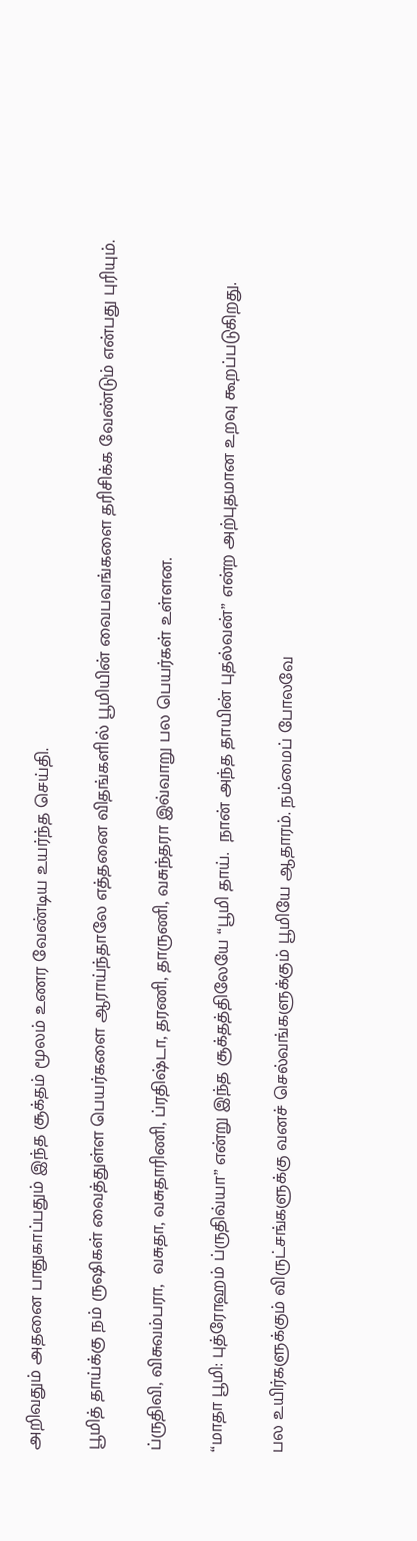அறிவதும் அதனை பாதுகாப்பதும் இந்த சூக்தம் மூலம் உணர வேண்டிய உயர்ந்த செய்தி.

பூமித் தாய்க்கு நம் ருஷிகள் வைத்துள்ள பெயர்களை ஆராய்ந்தாலே எத்தனை விதங்களில் பூமியின் வைபவங்களை தரிசிக்க வேண்டும் என்பது புரியும்.

ப்ருதிவி, விசுவம்பரா,  வசுதா, வசுதாரிணி, ப்ரதிஷ்டா, தரணி, தாருணி, வசுந்தரா இவ்வாறு பல பெயர்கள் உள்ளன.

“மாதா பூமி: புத்ரோஹம் ப்ருதிவ்யா” என்று இந்த சூக்தத்திலேயே “பூமி தாய்.  நான் அந்த தாயின் புதல்வன்” என்ற அற்புதமான உறவு கூறப்படுகிறது.

பல உயிர்களுக்கும் விருட்சங்களுக்கு வனச் செல்வங்களுக்கும் பூமியே ஆதாரம். நம்மைப் போலவே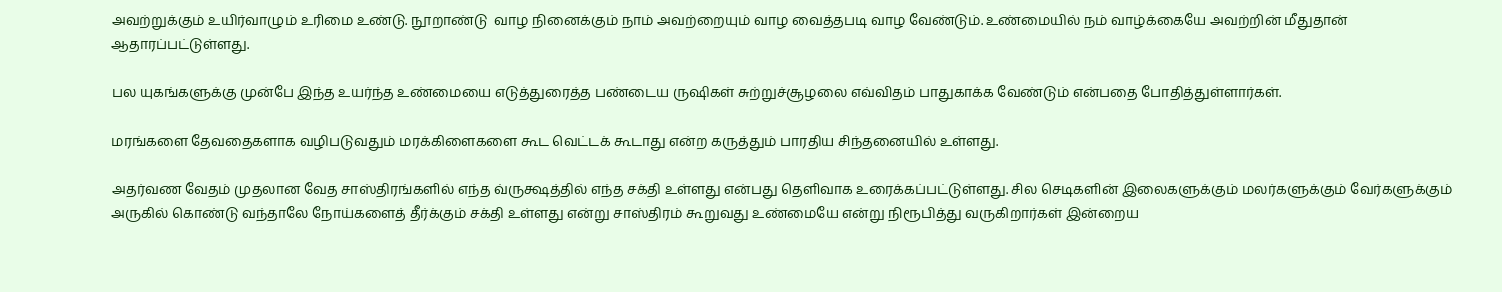அவற்றுக்கும் உயிர்வாழும் உரிமை உண்டு. நூறாண்டு  வாழ நினைக்கும் நாம் அவற்றையும் வாழ வைத்தபடி வாழ வேண்டும். உண்மையில் நம் வாழ்க்கையே அவற்றின் மீதுதான் ஆதாரப்பட்டுள்ளது.

பல யுகங்களுக்கு முன்பே இந்த உயர்ந்த உண்மையை எடுத்துரைத்த பண்டைய ருஷிகள் சுற்றுச்சூழலை எவ்விதம் பாதுகாக்க வேண்டும் என்பதை போதித்துள்ளார்கள்.

மரங்களை தேவதைகளாக வழிபடுவதும் மரக்கிளைகளை கூட வெட்டக் கூடாது என்ற கருத்தும் பாரதிய சிந்தனையில் உள்ளது.

அதர்வண வேதம் முதலான வேத சாஸ்திரங்களில் எந்த வ்ருக்ஷத்தில் எந்த சக்தி உள்ளது என்பது தெளிவாக உரைக்கப்பட்டுள்ளது. சில செடிகளின் இலைகளுக்கும் மலர்களுக்கும் வேர்களுக்கும்  அருகில் கொண்டு வந்தாலே நோய்களைத் தீர்க்கும் சக்தி உள்ளது என்று சாஸ்திரம் கூறுவது உண்மையே என்று நிரூபித்து வருகிறார்கள் இன்றைய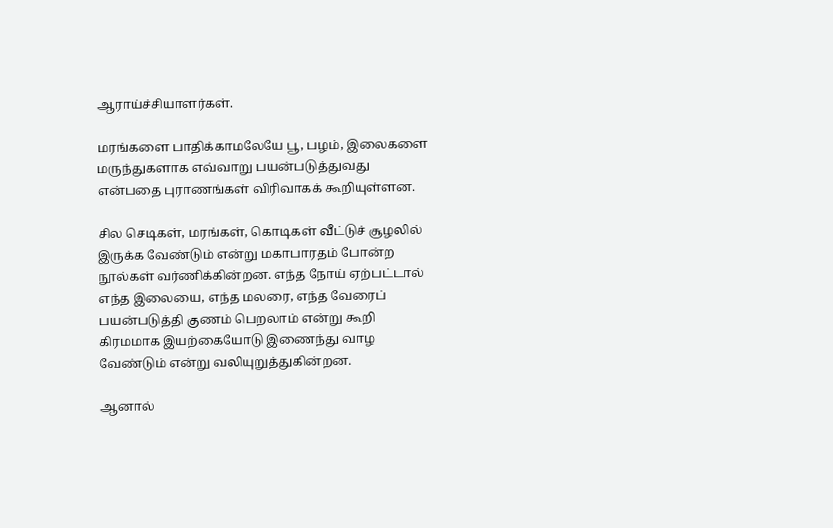ஆராய்ச்சியாளர்கள்.

மரங்களை பாதிக்காமலேயே பூ, பழம், இலைகளை மருந்துகளாக எவ்வாறு பயன்படுத்துவது என்பதை புராணங்கள் விரிவாகக் கூறியுள்ளன.

சில செடிகள், மரங்கள், கொடிகள் வீட்டுச் சூழலில் இருக்க வேண்டும் என்று மகாபாரதம் போன்ற நூல்கள் வர்ணிக்கின்றன. எந்த நோய் ஏற்பட்டால் எந்த இலையை, எந்த மலரை, எந்த வேரைப்  பயன்படுத்தி குணம் பெறலாம் என்று கூறி கிரமமாக இயற்கையோடு இணைந்து வாழ வேண்டும் என்று வலியுறுத்துகின்றன.

ஆனால்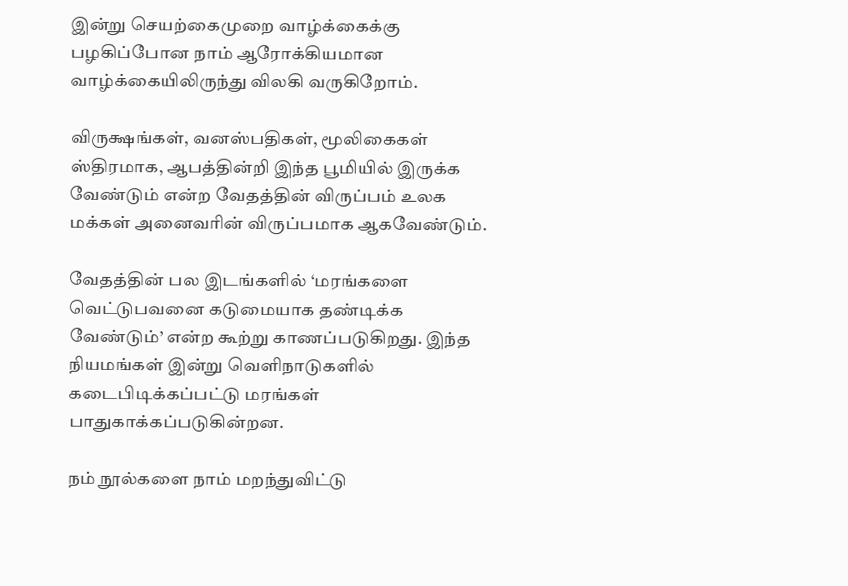இன்று செயற்கைமுறை வாழ்க்கைக்கு பழகிப்போன நாம் ஆரோக்கியமான வாழ்க்கையிலிருந்து விலகி வருகிறோம்.

விருக்ஷங்கள், வனஸ்பதிகள், மூலிகைகள் ஸ்திரமாக, ஆபத்தின்றி இந்த பூமியில் இருக்க வேண்டும் என்ற வேதத்தின் விருப்பம் உலக மக்கள் அனைவரின் விருப்பமாக ஆகவேண்டும்.

வேதத்தின் பல இடங்களில் ‘மரங்களை வெட்டுபவனை கடுமையாக தண்டிக்க வேண்டும்’ என்ற கூற்று காணப்படுகிறது. இந்த நியமங்கள் இன்று வெளிநாடுகளில் கடைபிடிக்கப்பட்டு மரங்கள்  பாதுகாக்கப்படுகின்றன.

நம் நூல்களை நாம் மறந்துவிட்டு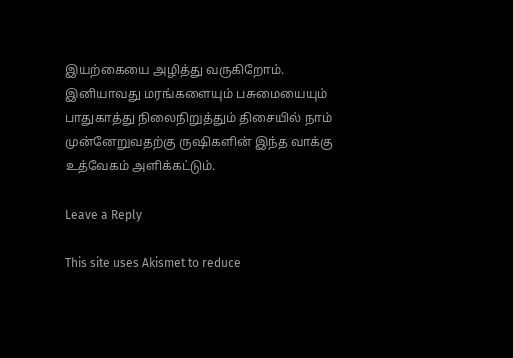இயற்கையை அழித்து வருகிறோம். இனியாவது மரங்களையும் பசுமையையும் பாதுகாத்து நிலைநிறுத்தும் திசையில் நாம் முன்னேறுவதற்கு ருஷிகளின் இந்த வாக்கு உத்வேகம் அளிக்கட்டும்.

Leave a Reply

This site uses Akismet to reduce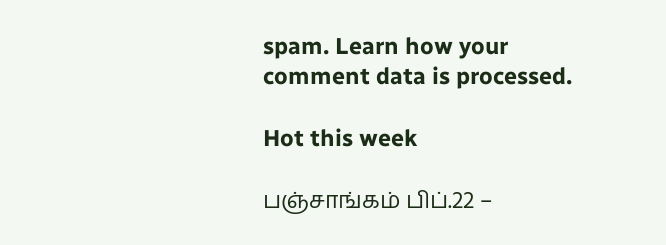spam. Learn how your comment data is processed.

Hot this week

பஞ்சாங்கம் பிப்.22 –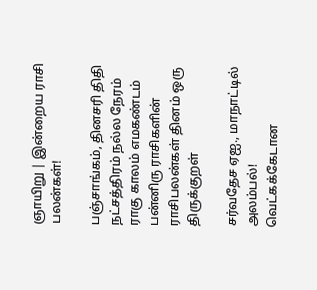ஞாயிறு | இன்றைய ராசி பலன்கள்!

பஞ்சாங்கம், தினசரி திதி நட்சத்திரம் நல்ல நேரம் ராகு காலம் எமகண்டம் பன்னிரு ராசிகளின் ராசிபலன்கள் தினம் ஒரு திருக்குறள்

சர்வதேச ஏஐ., மாநாட்டில் அலம்பல்! வெட்கக்கேடான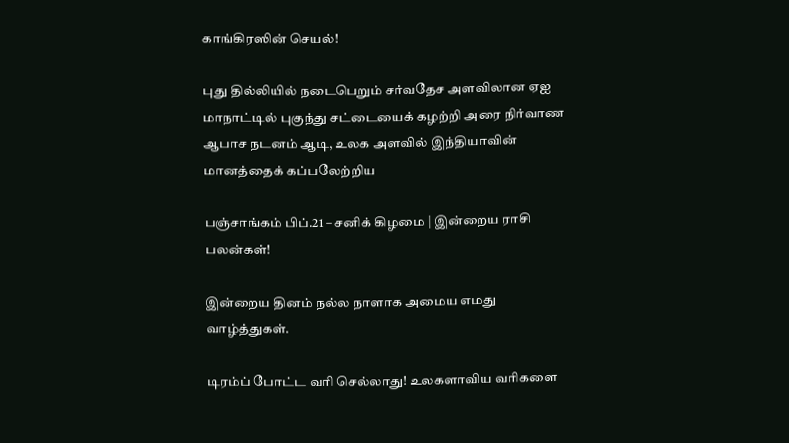காங்கிரஸின் செயல்!

புது தில்லியில் நடைபெறும் சர்வதேச அளவிலான ஏஐ மாநாட்டில் புகுந்து சட்டையைக் கழற்றி அரை நிர்வாண ஆபாச நடனம் ஆடி, உலக அளவில் இந்தியாவின் மானத்தைக் கப்பலேற்றிய

பஞ்சாங்கம் பிப்.21 – சனிக் கிழமை | இன்றைய ராசி பலன்கள்!

இன்றைய தினம் நல்ல நாளாக அமைய எமது வாழ்த்துகள்.

டிரம்ப் போட்ட வரி செல்லாது! உலகளாவிய வரிகளை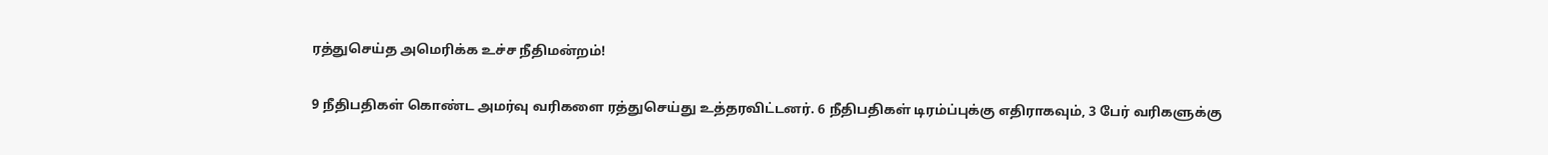ரத்துசெய்த அமெரிக்க உச்ச நீதிமன்றம்!

9 நீதிபதிகள் கொண்ட அமர்வு வரிகளை ரத்துசெய்து உத்தரவிட்டனர். 6 நீதிபதிகள் டிரம்ப்புக்கு எதிராகவும், 3 பேர் வரிகளுக்கு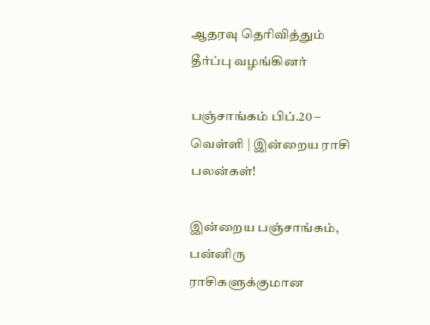ஆதரவு தெரிவித்தும் தீர்ப்பு வழங்கினர்

பஞ்சாங்கம் பிப்.20 – வெள்ளி | இன்றைய ராசி பலன்கள்!

இன்றைய பஞ்சாங்கம், பன்னிரு ராசிகளுக்குமான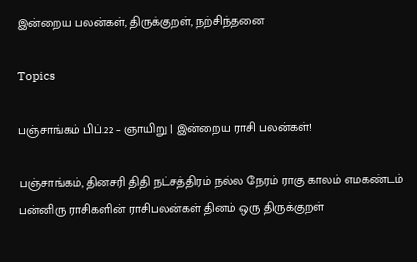இன்றைய பலன்கள், திருக்குறள், நற்சிந்தனை

Topics

பஞ்சாங்கம் பிப்.22 – ஞாயிறு | இன்றைய ராசி பலன்கள்!

பஞ்சாங்கம், தினசரி திதி நட்சத்திரம் நல்ல நேரம் ராகு காலம் எமகண்டம் பன்னிரு ராசிகளின் ராசிபலன்கள் தினம் ஒரு திருக்குறள்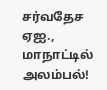சர்வதேச ஏஐ., மாநாட்டில் அலம்பல்!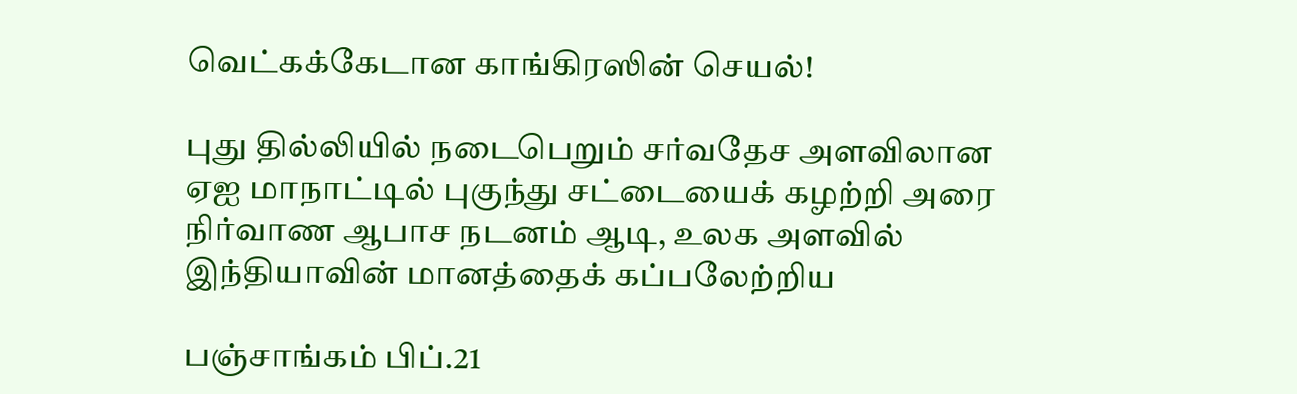வெட்கக்கேடான காங்கிரஸின் செயல்!

புது தில்லியில் நடைபெறும் சர்வதேச அளவிலான ஏஐ மாநாட்டில் புகுந்து சட்டையைக் கழற்றி அரை நிர்வாண ஆபாச நடனம் ஆடி, உலக அளவில் இந்தியாவின் மானத்தைக் கப்பலேற்றிய

பஞ்சாங்கம் பிப்.21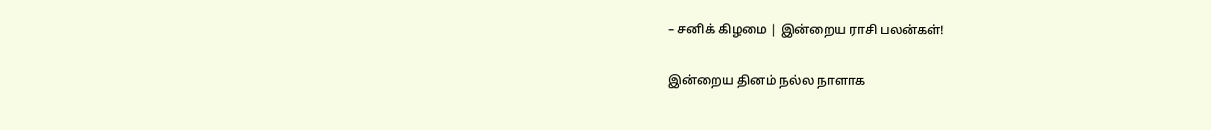– சனிக் கிழமை | இன்றைய ராசி பலன்கள்!

இன்றைய தினம் நல்ல நாளாக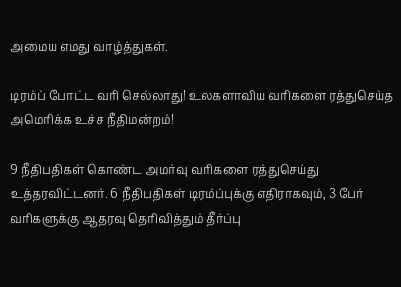அமைய எமது வாழ்த்துகள்.

டிரம்ப் போட்ட வரி செல்லாது! உலகளாவிய வரிகளை ரத்துசெய்த அமெரிக்க உச்ச நீதிமன்றம்!

9 நீதிபதிகள் கொண்ட அமர்வு வரிகளை ரத்துசெய்து உத்தரவிட்டனர். 6 நீதிபதிகள் டிரம்ப்புக்கு எதிராகவும், 3 பேர் வரிகளுக்கு ஆதரவு தெரிவித்தும் தீர்ப்பு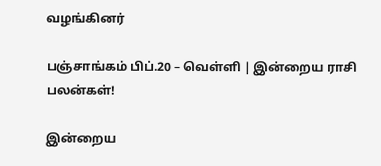வழங்கினர்

பஞ்சாங்கம் பிப்.20 – வெள்ளி | இன்றைய ராசி பலன்கள்!

இன்றைய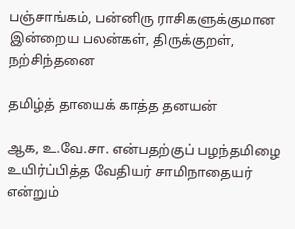பஞ்சாங்கம், பன்னிரு ராசிகளுக்குமான இன்றைய பலன்கள், திருக்குறள், நற்சிந்தனை

தமிழ்த் தாயைக் காத்த தனயன்

ஆக, உ.வே.சா. என்பதற்குப் பழந்தமிழை உயிர்ப்பித்த வேதியர் சாமிநாதையர் என்றும்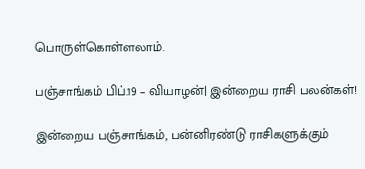பொருள்கொள்ளலாம்.

பஞ்சாங்கம் பிப்.19 – வியாழன்| இன்றைய ராசி பலன்கள்!

இன்றைய பஞ்சாங்கம், பன்னிரண்டு ராசிகளுக்கும்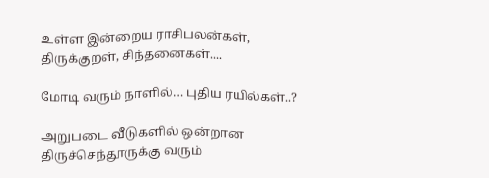உள்ள இன்றைய ராசிபலன்கள், திருக்குறள், சிந்தனைகள்....

மோடி வரும் நாளில்… புதிய ரயில்கள்..?

அறுபடை வீடுகளில் ஒன்றான திருச்செந்தூருக்கு வரும்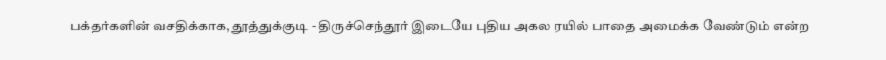பக்தர்களின் வசதிக்காக, தூத்துக்குடி - திருச்செந்தூர் இடையே புதிய அகல ரயில் பாதை அமைக்க வேண்டும் என்ற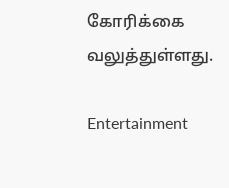கோரிக்கை வலுத்துள்ளது.

Entertainment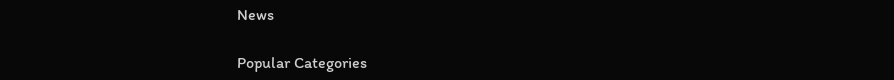News

Popular Categories